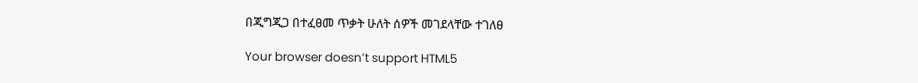በጂግጂጋ በተፈፀመ ጥቃት ሁለት ሰዎች መገደላቸው ተገለፀ

Your browser doesn’t support HTML5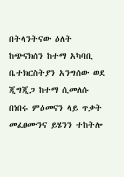በትላንትናው ዕለት ከጭናክሰን ከተማ አካባቢ ቤተክርስትያን አንግሰው ወደ ጂግጂጋ ከተማ ሲመለሱ በነበሩ ምዕመናን ላይ ጥቃት መፈፀሙንና ይሄንን ተከትሎ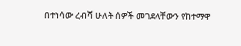በተነሳው ረብሻ ሁለት ሰዎች መገደላቸውን የከተማዋ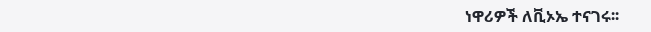ነዋሪዎች ለቪኦኤ ተናገሩ፡፡